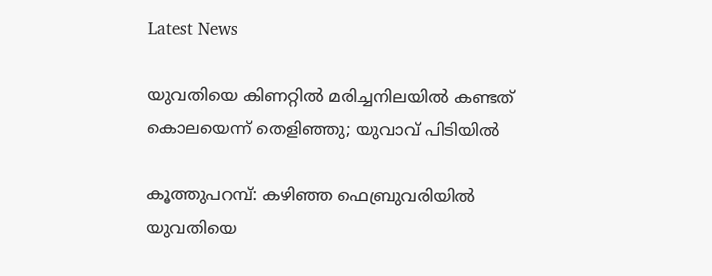Latest News

യുവതിയെ കിണറ്റില്‍ മരിച്ചനിലയില്‍ കണ്ടത് കൊലയെന്ന് തെളിഞ്ഞു; യുവാവ് പിടിയില്‍

കൂത്തുപറമ്പ്: കഴിഞ്ഞ ഫെബ്രുവരിയില്‍ യുവതിയെ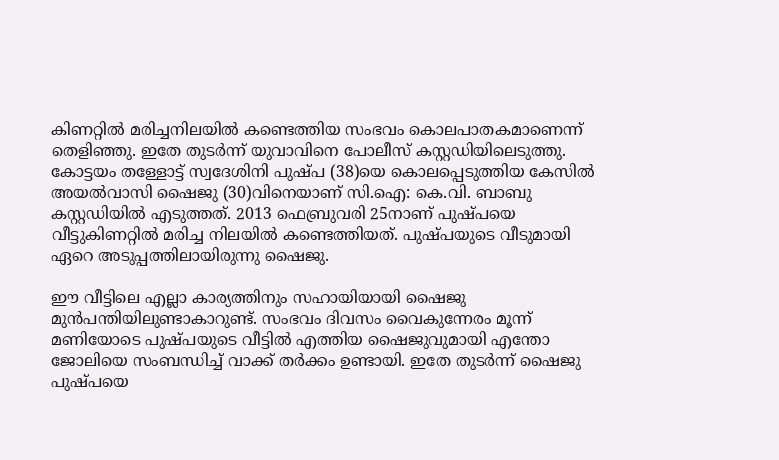കിണറ്റില്‍ മരിച്ചനിലയില്‍ കണ്ടെത്തിയ സംഭവം കൊലപാതകമാണെന്ന് തെളിഞ്ഞു. ഇതേ തുടര്‍ന്ന് യുവാവിനെ പോലീസ് കസ്റ്റഡിയിലെടുത്തു. കോട്ടയം തള്ളോട്ട് സ്വദേശിനി പുഷ്പ (38)യെ കൊലപ്പെടുത്തിയ കേസില്‍ അയല്‍വാസി ഷൈജു (30)വിനെയാണ് സി.ഐ: കെ.വി. ബാബു കസ്റ്റഡിയില്‍ എടുത്തത്. 2013 ഫെബ്രുവരി 25നാണ് പുഷ്പയെ വീട്ടുകിണറ്റില്‍ മരിച്ച നിലയില്‍ കണ്ടെത്തിയത്. പുഷ്പയുടെ വീടുമായി ഏറെ അടുപ്പത്തിലായിരുന്നു ഷൈജു.

ഈ വീട്ടിലെ എല്ലാ കാര്യത്തിനും സഹായിയായി ഷൈജു മുന്‍പന്തിയിലുണ്ടാകാറുണ്ട്. സംഭവം ദിവസം വൈകുന്നേരം മൂന്ന് മണിയോടെ പുഷ്പയുടെ വീട്ടില്‍ എത്തിയ ഷൈജുവുമായി എന്തോ ജോലിയെ സംബന്ധിച്ച് വാക്ക് തര്‍ക്കം ഉണ്ടായി. ഇതേ തുടര്‍ന്ന് ഷൈജു പുഷ്പയെ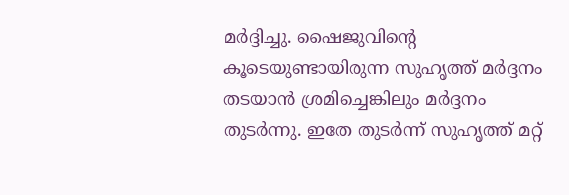മര്‍ദ്ദിച്ചു. ഷൈജുവിന്റെ കൂടെയുണ്ടായിരുന്ന സുഹൃത്ത് മര്‍ദ്ദനം തടയാന്‍ ശ്രമിച്ചെങ്കിലും മര്‍ദ്ദനം തുടര്‍ന്നു. ഇതേ തുടര്‍ന്ന് സുഹൃത്ത് മറ്റ്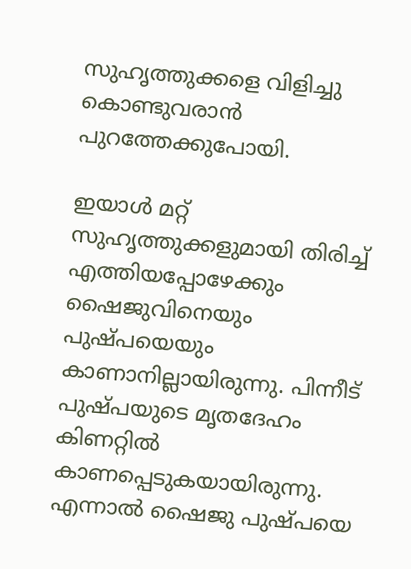സുഹൃത്തുക്കളെ വിളിച്ചു കൊണ്ടുവരാന്‍ പുറത്തേക്കുപോയി.

ഇയാള്‍ മറ്റ് സുഹൃത്തുക്കളുമായി തിരിച്ച് എത്തിയപ്പോഴേക്കും ഷൈജുവിനെയും പുഷ്പയെയും കാണാനില്ലായിരുന്നു. പിന്നീട് പുഷ്പയുടെ മൃതദേഹം കിണറ്റില്‍ കാണപ്പെടുകയായിരുന്നു. എന്നാല്‍ ഷൈജു പുഷ്പയെ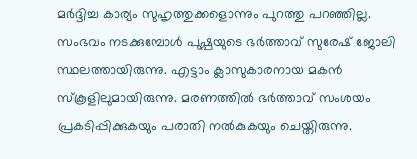മര്‍ദ്ദിച്ച കാര്യം സുഹൃത്തുക്കളൊന്നും പുറത്തു പറഞ്ഞില്ല. സംഭവം നടക്കുമ്പോള്‍ പുഷ്പയുടെ ഭര്‍ത്താവ് സുരേഷ് ജോലി സ്ഥലത്തായിരുന്നു. എട്ടാം ക്ലാസുകാരനായ മകന്‍ സ്‌കൂളിലുമായിരുന്നു. മരണത്തില്‍ ഭര്‍ത്താവ് സംശയം പ്രകടിപ്പിക്കുകയും പരാതി നല്‍കുകയും ചെയ്തിരുന്നു.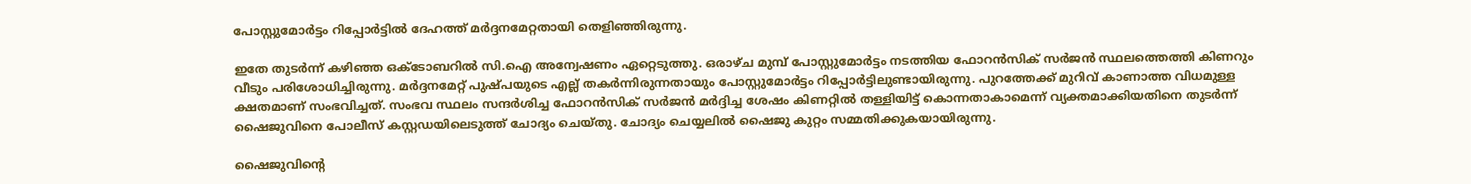പോസ്റ്റുമോര്‍ട്ടം റിപ്പോര്‍ട്ടില്‍ ദേഹത്ത് മര്‍ദ്ദനമേറ്റതായി തെളിഞ്ഞിരുന്നു.

ഇതേ തുടര്‍ന്ന് കഴിഞ്ഞ ഒക്‌ടോബറില്‍ സി.ഐ അന്വേഷണം ഏറ്റെടുത്തു. ഒരാഴ്ച മുമ്പ് പോസ്റ്റുമോര്‍ട്ടം നടത്തിയ ഫോറന്‍സിക് സര്‍ജന്‍ സ്ഥലത്തെത്തി കിണറും വീടും പരിശോധിച്ചിരുന്നു. മര്‍ദ്ദനമേറ്റ് പുഷ്പയുടെ എല്ല് തകര്‍ന്നിരുന്നതായും പോസ്റ്റുമോര്‍ട്ടം റിപ്പോര്‍ട്ടിലുണ്ടായിരുന്നു. പുറത്തേക്ക് മുറിവ് കാണാത്ത വിധമുള്ള ക്ഷതമാണ് സംഭവിച്ചത്. സംഭവ സ്ഥലം സന്ദര്‍ശിച്ച ഫോറന്‍സിക് സര്‍ജന്‍ മര്‍ദ്ദിച്ച ശേഷം കിണറ്റില്‍ തള്ളിയിട്ട് കൊന്നതാകാമെന്ന് വ്യക്തമാക്കിയതിനെ തുടര്‍ന്ന് ഷൈജുവിനെ പോലീസ് കസ്റ്റഡയിലെടുത്ത് ചോദ്യം ചെയ്തു. ചോദ്യം ചെയ്യലില്‍ ഷൈജു കുറ്റം സമ്മതിക്കുകയായിരുന്നു.

ഷൈജുവിന്റെ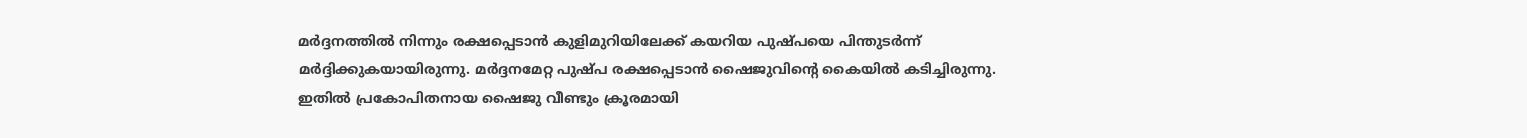മര്‍ദ്ദനത്തില്‍ നിന്നും രക്ഷപ്പെടാന്‍ കുളിമുറിയിലേക്ക് കയറിയ പുഷ്പയെ പിന്തുടര്‍ന്ന് മര്‍ദ്ദിക്കുകയായിരുന്നു. മര്‍ദ്ദനമേറ്റ പുഷ്പ രക്ഷപ്പെടാന്‍ ഷൈജുവിന്റെ കൈയില്‍ കടിച്ചിരുന്നു. ഇതില്‍ പ്രകോപിതനായ ഷൈജു വീണ്ടും ക്രൂരമായി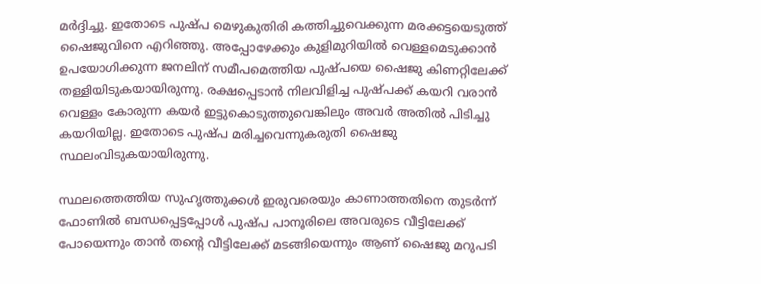മര്‍ദ്ദിച്ചു. ഇതോടെ പുഷ്പ മെഴുകുതിരി കത്തിച്ചുവെക്കുന്ന മരക്കട്ടയെടുത്ത് ഷൈജുവിനെ എറിഞ്ഞു. അപ്പോഴേക്കും കുളിമുറിയില്‍ വെള്ളമെടുക്കാന്‍ ഉപയോഗിക്കുന്ന ജനലിന് സമീപമെത്തിയ പുഷ്പയെ ഷൈജു കിണറ്റിലേക്ക് തള്ളിയിടുകയായിരുന്നു. രക്ഷപ്പെടാന്‍ നിലവിളിച്ച പുഷ്പക്ക് കയറി വരാന്‍ വെള്ളം കോരുന്ന കയര്‍ ഇട്ടുകൊടുത്തുവെങ്കിലും അവര്‍ അതില്‍ പിടിച്ചു കയറിയില്ല. ഇതോടെ പുഷ്പ മരിച്ചവെന്നുകരുതി ഷൈജു സ്ഥലംവിടുകയായിരുന്നു.

സ്ഥലത്തെത്തിയ സുഹൃത്തുക്കള്‍ ഇരുവരെയും കാണാത്തതിനെ തുടര്‍ന്ന് ഫോണില്‍ ബന്ധപ്പെട്ടപ്പോള്‍ പുഷ്പ പാനൂരിലെ അവരുടെ വീട്ടിലേക്ക് പോയെന്നും താന്‍ തന്റെ വീട്ടിലേക്ക് മടങ്ങിയെന്നും ആണ് ഷൈജു മറുപടി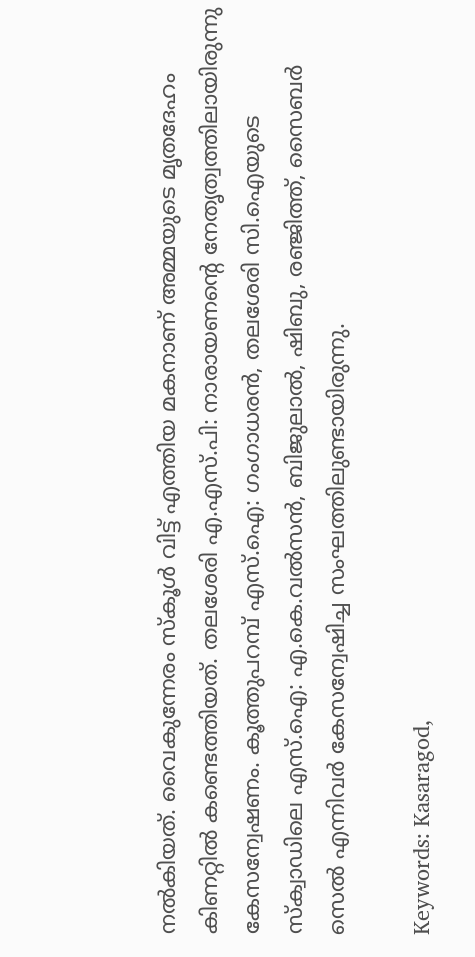നല്‍കിയത്. വൈകുന്നേരം സ്‌കൂള്‍ വിട്ട് എത്തിയ മകനാണ് അമ്മയുടെ മൃതദേഹം കിണറ്റില്‍ കണ്ടെത്തിയത്. തലശേരി എ.എസ്.പി: നാരായണന്റെ നേതൃത്വത്തിലായിരുന്നു കേസന്വേഷണം. കൂത്തുപറമ്പ് എസ്.ഐ: ഗംഗാധരന്‍, തലശേരി സി.ഐയുടെ സ്‌ക്വാഡിലെ എസ്.ഐ: എ.കെ.വല്‍സന്‍, ബിജുലാല്‍, ഷിബു, രഞ്ജിത്ത്, സൈബര്‍ സെല്‍ എന്നിവര്‍ കേസന്വേഷിച്ച സംഘത്തിലുണ്ടായിരുന്നു.

Keywords: Kasaragod,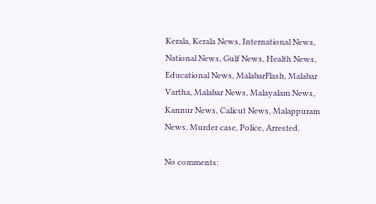Kerala, Kerala News, International News, National News, Gulf News, Health News, Educational News, MalabarFlash, Malabar Vartha, Malabar News, Malayalam News, Kannur News, Calicut News, Malappuram News, Murder case, Police, Arrested.

No comments: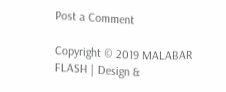Post a Comment

Copyright © 2019 MALABAR FLASH | Design &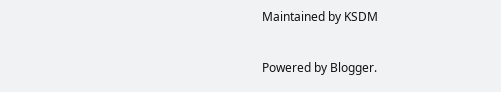Maintained by KSDM

Powered by Blogger.